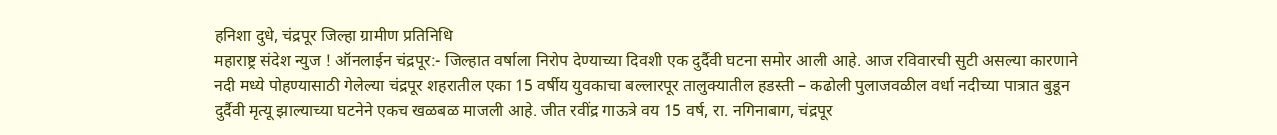हनिशा दुधे, चंद्रपूर जिल्हा ग्रामीण प्रतिनिधि
महाराष्ट्र संदेश न्युज ! ऑनलाईन चंद्रपूर:- जिल्हात वर्षाला निरोप देण्याच्या दिवशी एक दुर्दैवी घटना समोर आली आहे. आज रविवारची सुटी असल्या कारणाने नदी मध्ये पोहण्यासाठी गेलेल्या चंद्रपूर शहरातील एका 15 वर्षीय युवकाचा बल्लारपूर तालुक्यातील हडस्ती – कढोली पुलाजवळील वर्धा नदीच्या पात्रात बुडून दुर्दैवी मृत्यू झाल्याच्या घटनेने एकच खळबळ माजली आहे. जीत रवींद्र गाऊत्रे वय 15 वर्ष, रा. नगिनाबाग, चंद्रपूर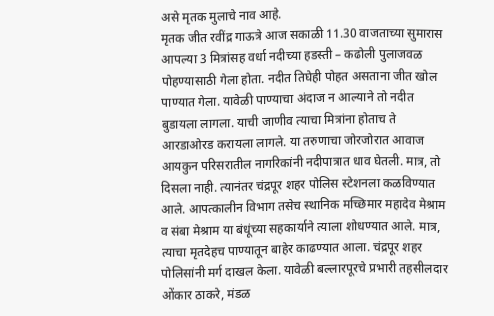असे मृतक मुलाचे नाव आहे.
मृतक जीत रवींद्र गाऊत्रे आज सकाळी 11.30 वाजताच्या सुमारास आपल्या 3 मित्रांसह वर्धा नदीच्या हडस्ती – कढोली पुलाजवळ पोहण्यासाठी गेला होता. नदीत तिघेही पोहत असताना जीत खोल पाण्यात गेला. यावेळी पाण्याचा अंदाज न आल्याने तो नदीत बुडायला लागला. याची जाणीव त्याचा मित्रांना होताच ते आरडाओरड करायला लागले. या तरुणाचा जोरजोरात आवाज आयकुन परिसरातील नागरिकांनी नदीपात्रात धाव घेतली. मात्र, तो दिसला नाही. त्यानंतर चंद्रपूर शहर पोलिस स्टेशनला कळविण्यात आले. आपत्कालीन विभाग तसेच स्थानिक मच्छिमार महादेव मेश्राम व संबा मेश्राम या बंधूंच्या सहकार्याने त्याला शोधण्यात आले. मात्र, त्याचा मृतदेहच पाण्यातून बाहेर काढण्यात आला. चंद्रपूर शहर पोलिसांनी मर्ग दाखल केला. यावेळी बल्लारपूरचे प्रभारी तहसीलदार ओंकार ठाकरे, मंडळ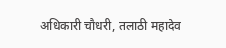अधिकारी चौधरी, तलाठी महादेव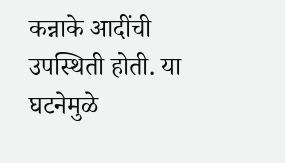कन्नाके आदींची उपस्थिती होती. या घटनेमुळे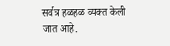सर्वत्र हळहळ व्यक्त केली जात आहे.